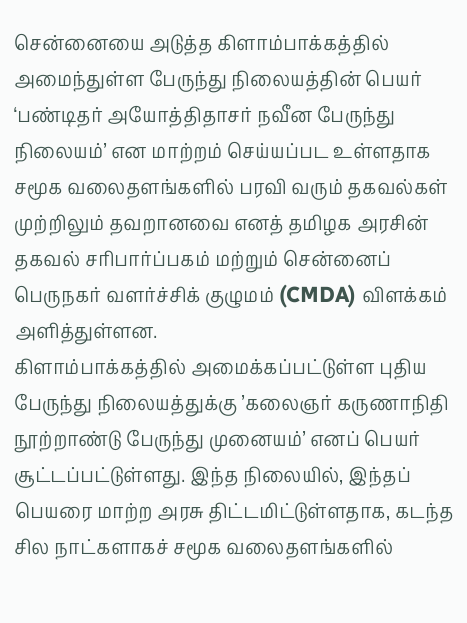சென்னையை அடுத்த கிளாம்பாக்கத்தில் அமைந்துள்ள பேருந்து நிலையத்தின் பெயர் ‘பண்டிதர் அயோத்திதாசர் நவீன பேருந்து நிலையம்’ என மாற்றம் செய்யப்பட உள்ளதாக சமூக வலைதளங்களில் பரவி வரும் தகவல்கள் முற்றிலும் தவறானவை எனத் தமிழக அரசின் தகவல் சரிபார்ப்பகம் மற்றும் சென்னைப் பெருநகர் வளர்ச்சிக் குழுமம் (CMDA) விளக்கம் அளித்துள்ளன.
கிளாம்பாக்கத்தில் அமைக்கப்பட்டுள்ள புதிய பேருந்து நிலையத்துக்கு ’கலைஞர் கருணாநிதி நூற்றாண்டு பேருந்து முனையம்’ எனப் பெயர் சூட்டப்பட்டுள்ளது. இந்த நிலையில், இந்தப் பெயரை மாற்ற அரசு திட்டமிட்டுள்ளதாக, கடந்த சில நாட்களாகச் சமூக வலைதளங்களில்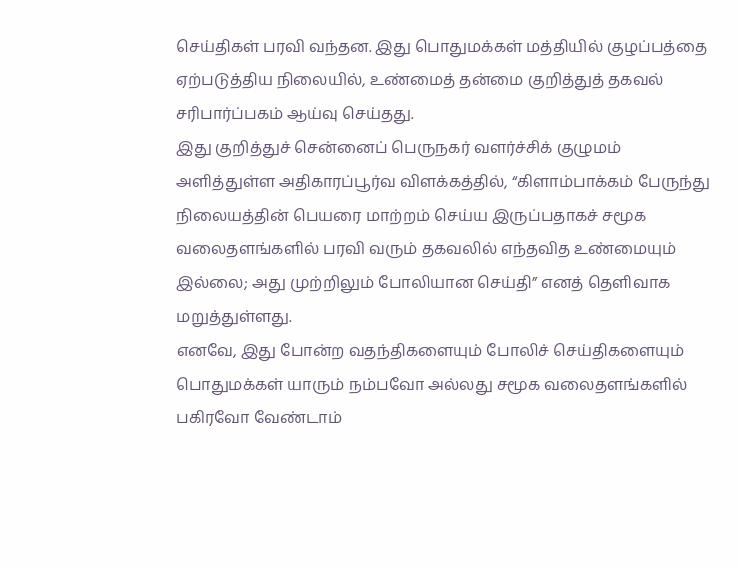செய்திகள் பரவி வந்தன. இது பொதுமக்கள் மத்தியில் குழப்பத்தை ஏற்படுத்திய நிலையில், உண்மைத் தன்மை குறித்துத் தகவல் சரிபார்ப்பகம் ஆய்வு செய்தது.
இது குறித்துச் சென்னைப் பெருநகர் வளர்ச்சிக் குழுமம் அளித்துள்ள அதிகாரப்பூர்வ விளக்கத்தில், “கிளாம்பாக்கம் பேருந்து நிலையத்தின் பெயரை மாற்றம் செய்ய இருப்பதாகச் சமூக வலைதளங்களில் பரவி வரும் தகவலில் எந்தவித உண்மையும் இல்லை; அது முற்றிலும் போலியான செய்தி” எனத் தெளிவாக மறுத்துள்ளது.
எனவே, இது போன்ற வதந்திகளையும் போலிச் செய்திகளையும் பொதுமக்கள் யாரும் நம்பவோ அல்லது சமூக வலைதளங்களில் பகிரவோ வேண்டாம்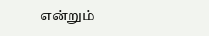என்றும்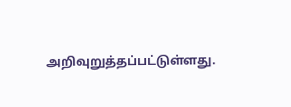அறிவுறுத்தப்பட்டுள்ளது.